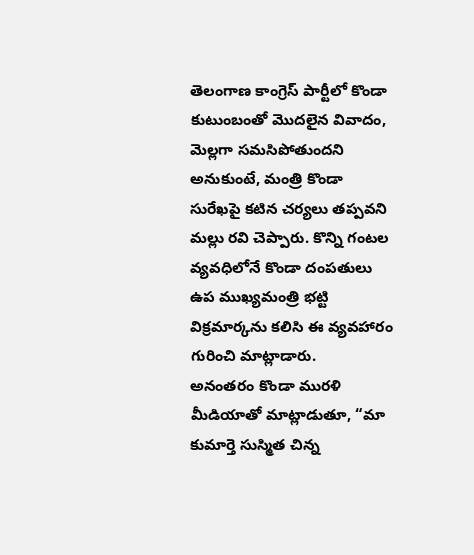తెలంగాణ కాంగ్రెస్ పార్టీలో కొండా కుటుంబంతో మొదలైన వివాదం, మెల్లగా సమసిపోతుందని అనుకుంటే, మంత్రి కొండా సురేఖపై కటిన చర్యలు తప్పవని మల్లు రవి చెప్పారు. కొన్ని గంటల వ్యవధిలోనే కొండా దంపతులు ఉప ముఖ్యమంత్రి భట్టి విక్రమార్కను కలిసి ఈ వ్యవహారం గురించి మాట్లాడారు.
అనంతరం కొండా మురళి మీడియాతో మాట్లాడుతూ, “మా కుమార్తె సుస్మిత చిన్న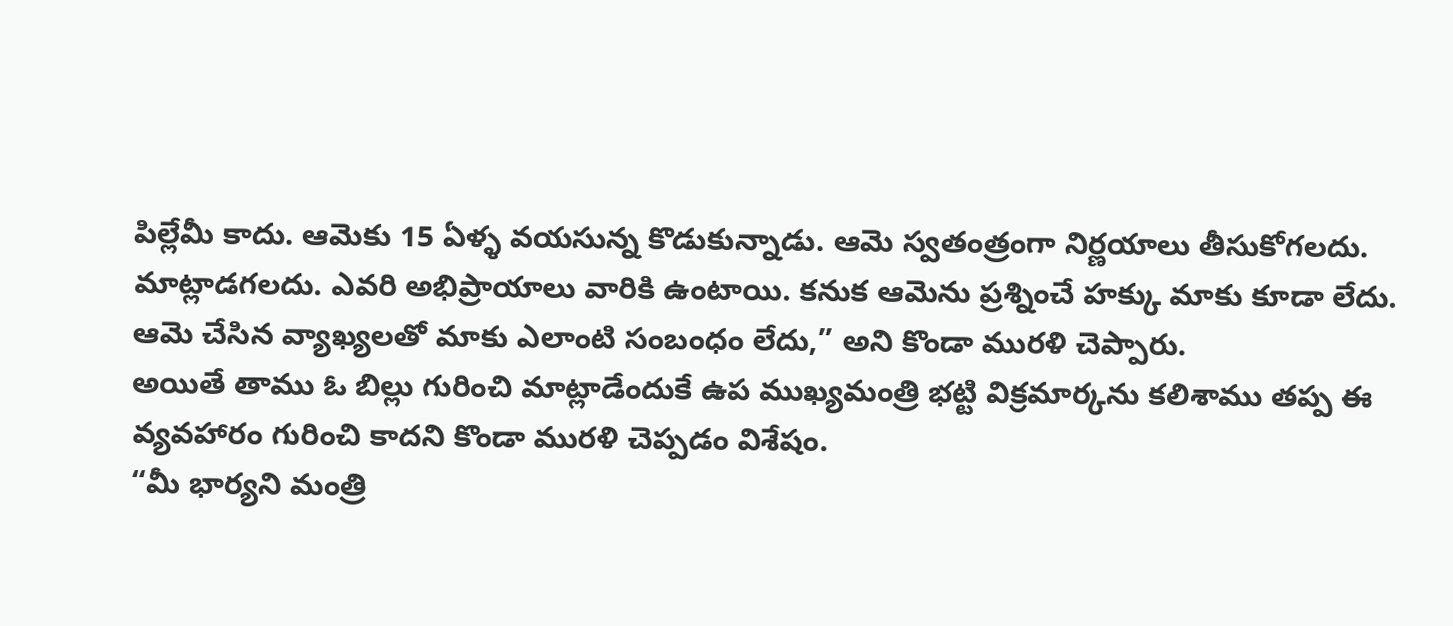పిల్లేమీ కాదు. ఆమెకు 15 ఏళ్ళ వయసున్న కొడుకున్నాడు. ఆమె స్వతంత్రంగా నిర్ణయాలు తీసుకోగలదు. మాట్లాడగలదు. ఎవరి అభిప్రాయాలు వారికి ఉంటాయి. కనుక ఆమెను ప్రశ్నించే హక్కు మాకు కూడా లేదు. ఆమె చేసిన వ్యాఖ్యలతో మాకు ఎలాంటి సంబంధం లేదు,” అని కొండా మురళి చెప్పారు.
అయితే తాము ఓ బిల్లు గురించి మాట్లాడేందుకే ఉప ముఖ్యమంత్రి భట్టి విక్రమార్కను కలిశాము తప్ప ఈ వ్యవహారం గురించి కాదని కొండా మురళి చెప్పడం విశేషం.
“మీ భార్యని మంత్రి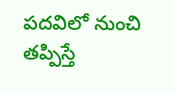పదవిలో నుంచి తప్పిస్తే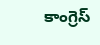కాంగ్రెస్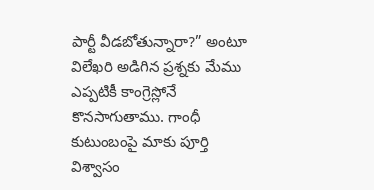పార్టీ వీడబోతున్నారా?” అంటూ విలేఖరి అడిగిన ప్రశ్నకు మేము ఎప్పటికీ కాంగ్రెస్లోనే కొనసాగుతాము. గాంధీ కుటుంబంపై మాకు పూర్తి విశ్వాసం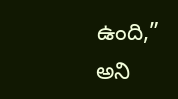ఉంది,” అని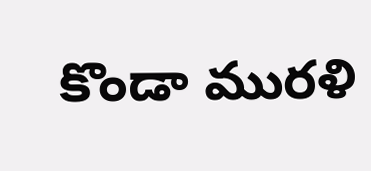కొండా మురళి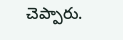చెప్పారు.